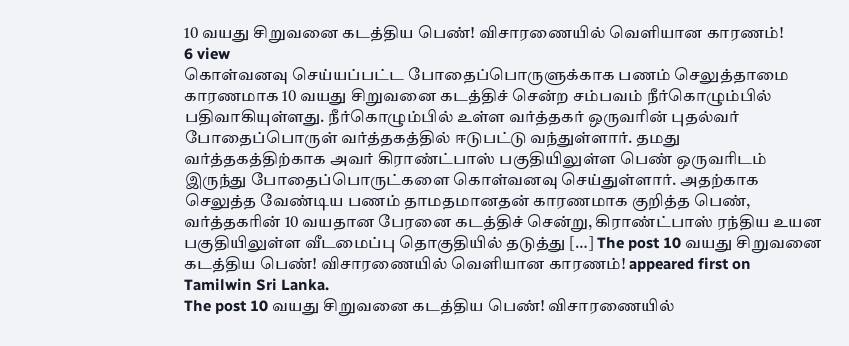10 வயது சிறுவனை கடத்திய பெண்! விசாரணையில் வெளியான காரணம்!
6 view
கொள்வனவு செய்யப்பட்ட போதைப்பொருளுக்காக பணம் செலுத்தாமை காரணமாக 10 வயது சிறுவனை கடத்திச் சென்ற சம்பவம் நீர்கொழும்பில் பதிவாகியுள்ளது. நீர்கொழும்பில் உள்ள வர்த்தகர் ஒருவரின் புதல்வர் போதைப்பொருள் வர்த்தகத்தில் ஈடுபட்டு வந்துள்ளார். தமது வர்த்தகத்திற்காக அவர் கிராண்ட்பாஸ் பகுதியிலுள்ள பெண் ஒருவரிடம் இருந்து போதைப்பொருட்களை கொள்வனவு செய்துள்ளார். அதற்காக செலுத்த வேண்டிய பணம் தாமதமானதன் காரணமாக குறித்த பெண், வர்த்தகரின் 10 வயதான பேரனை கடத்திச் சென்று, கிராண்ட்பாஸ் ரந்திய உயன பகுதியிலுள்ள வீடமைப்பு தொகுதியில் தடுத்து […] The post 10 வயது சிறுவனை கடத்திய பெண்! விசாரணையில் வெளியான காரணம்! appeared first on Tamilwin Sri Lanka.
The post 10 வயது சிறுவனை கடத்திய பெண்! விசாரணையில்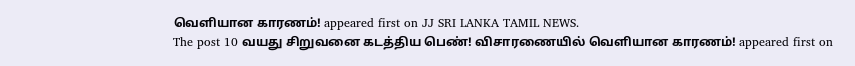வெளியான காரணம்! appeared first on JJ SRI LANKA TAMIL NEWS.
The post 10 வயது சிறுவனை கடத்திய பெண்! விசாரணையில் வெளியான காரணம்! appeared first on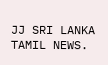JJ SRI LANKA TAMIL NEWS.